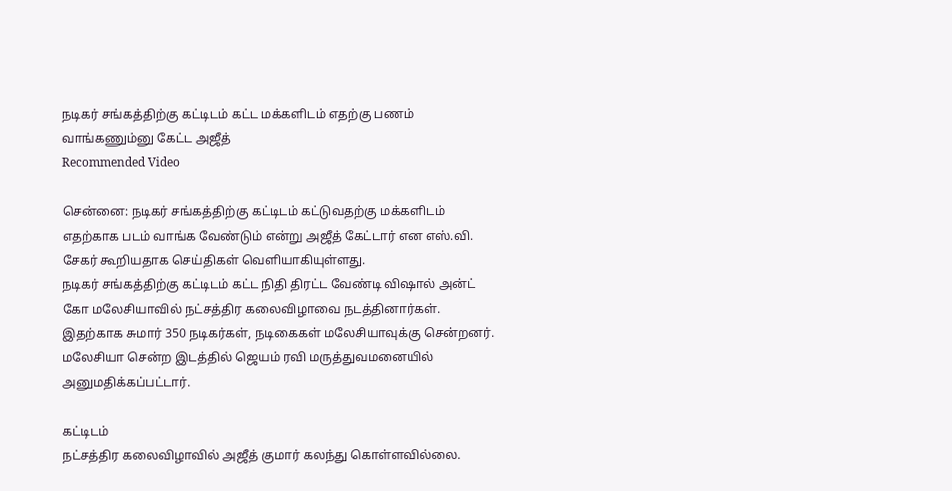நடிகர் சங்கத்திற்கு கட்டிடம் கட்ட மக்களிடம் எதற்கு பணம் வாங்கணும்னு கேட்ட அஜீத்
Recommended Video

சென்னை: நடிகர் சங்கத்திற்கு கட்டிடம் கட்டுவதற்கு மக்களிடம் எதற்காக படம் வாங்க வேண்டும் என்று அஜீத் கேட்டார் என எஸ்.வி. சேகர் கூறியதாக செய்திகள் வெளியாகியுள்ளது.
நடிகர் சங்கத்திற்கு கட்டிடம் கட்ட நிதி திரட்ட வேண்டி விஷால் அன்ட் கோ மலேசியாவில் நட்சத்திர கலைவிழாவை நடத்தினார்கள். இதற்காக சுமார் 350 நடிகர்கள், நடிகைகள் மலேசியாவுக்கு சென்றனர்.
மலேசியா சென்ற இடத்தில் ஜெயம் ரவி மருத்துவமனையில் அனுமதிக்கப்பட்டார்.

கட்டிடம்
நட்சத்திர கலைவிழாவில் அஜீத் குமார் கலந்து கொள்ளவில்லை.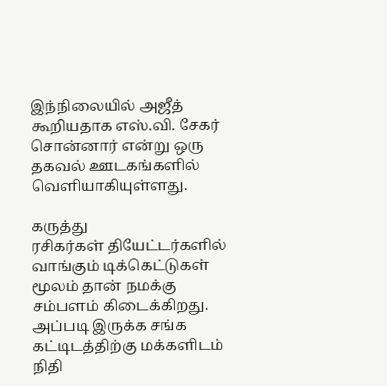இந்நிலையில் அஜீத் கூறியதாக எஸ்.வி. சேகர் சொன்னார் என்று ஒரு தகவல் ஊடகங்களில் வெளியாகியுள்ளது.

கருத்து
ரசிகர்கள் தியேட்டர்களில் வாங்கும் டிக்கெட்டுகள் மூலம் தான் நமக்கு சம்பளம் கிடைக்கிறது. அப்படி இருக்க சங்க கட்டிடத்திற்கு மக்களிடம் நிதி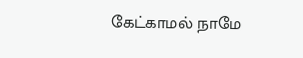கேட்காமல் நாமே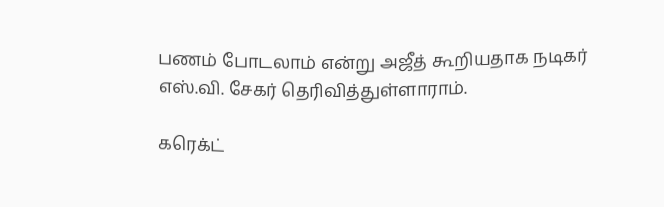பணம் போடலாம் என்று அஜீத் கூறியதாக நடிகர் எஸ்.வி. சேகர் தெரிவித்துள்ளாராம்.

கரெக்ட்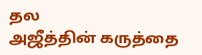தல
அஜீத்தின் கருத்தை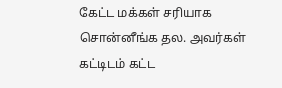கேட்ட மக்கள் சரியாக சொன்னீங்க தல. அவர்கள் கட்டிடம் கட்ட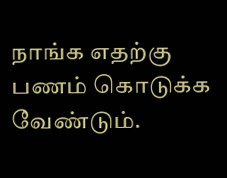நாங்க எதற்கு பணம் கொடுக்க வேண்டும்.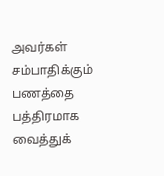அவர்கள் சம்பாதிக்கும் பணத்தை பத்திரமாக வைத்துக்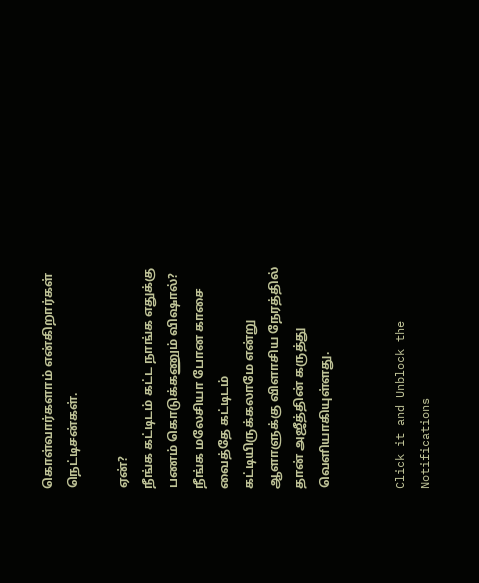கொள்வார்களாம் என்கிறார்கள் நெட்டிசன்கள்.

ஏன்?
நீங்க கட்டிடம் கட்ட நாங்க எதுக்கு பணம் கொடுக்கணும் விஷால்? நீங்க மலேசியா போன காசை வைத்தே கட்டிடம் கட்டியிருக்கலாமே என்று ஆளாளுக்கு விளாசிய நேரத்தில் தான் அஜீத்தின் கருத்து வெளியாகியுள்ளது.


Click it and Unblock the Notifications